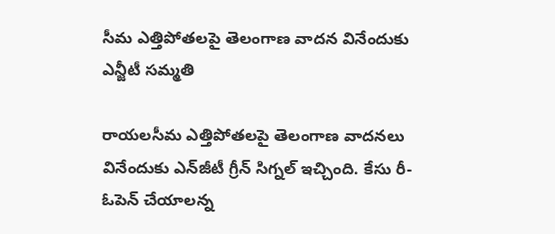సీమ ఎత్తిపోతలపై తెలంగాణ వాదన వినేందుకు ఎన్జీటీ సమ్మ‌తి

రాయలసీమ ఎత్తిపోతలపై తెలంగాణ వాదనలు వినేందుకు ఎన్‌జీటీ గ్రీన్ సిగ్న‌ల్ ఇచ్చింది. కేసు రీ-ఓపెన్ చేయాలన్న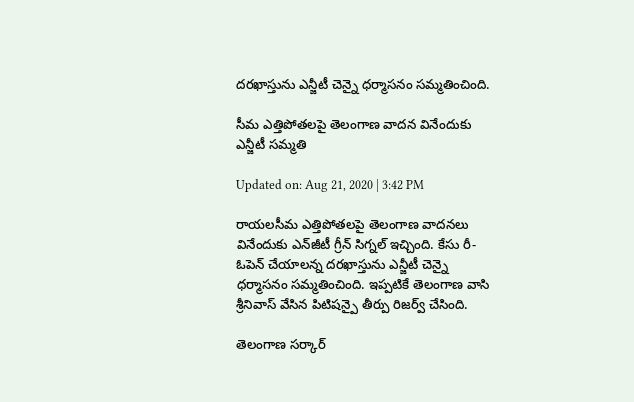దరఖాస్తును ఎన్జీటీ చెన్నై ధర్మాసనం స‌మ్మ‌తించింది.

సీమ ఎత్తిపోతలపై తెలంగాణ వాదన వినేందుకు ఎన్జీటీ సమ్మ‌తి

Updated on: Aug 21, 2020 | 3:42 PM

రాయలసీమ ఎత్తిపోతలపై తెలంగాణ వాదనలు వినేందుకు ఎన్‌జీటీ గ్రీన్ సిగ్న‌ల్ ఇచ్చింది. కేసు రీ-ఓపెన్ చేయాలన్న దరఖాస్తును ఎన్జీటీ చెన్నై ధర్మాసనం స‌మ్మ‌తించింది. ఇప్పటికే తెలంగాణ వాసి శ్రీనివాస్ వేసిన పిటిషన్పై తీర్పు రిజర్వ్ చేసింది.

తెలంగాణ స‌ర్కార్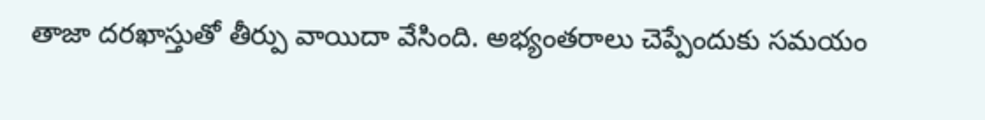తాజా దరఖాస్తుతో తీర్పు వాయిదా వేసింది. అభ్యంతరాలు చెప్పేందుకు సమయం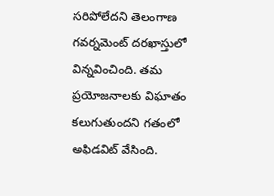సరిపోలేదని తెలంగాణ గ‌వ‌ర్న‌మెంట్ దరఖాస్తులో విన్న‌వించింది. తమ ప్రయోజనాలకు విఘాతం కలుగుతుందని గతంలో అఫిడవిట్ వేసింది.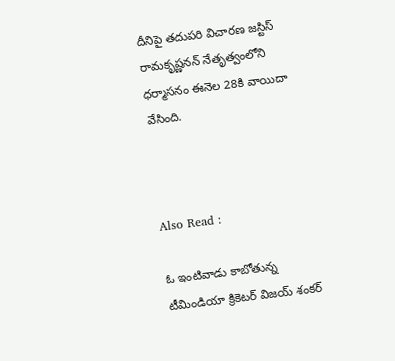దీనిపై తదుపరి విచారణ జస్టిస్ రామకృష్ణనన్ నేతృత్వంలోని ధర్మాసనం ఈనెల 28కి వాయిదా వేసింది.



Also Read :

ఓ ఇంటివాడు కాబోతున్న టీమిండియా క్రికెట‌ర్ విజయ్ శంకర్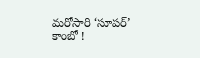మ‌రోసారి ‘సూప‌ర్’ కాంబో !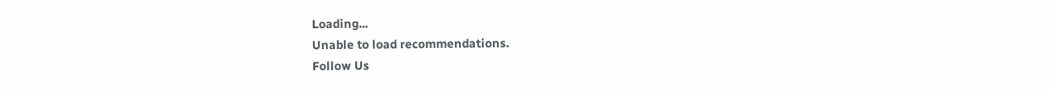Loading...
Unable to load recommendations.
Follow Us